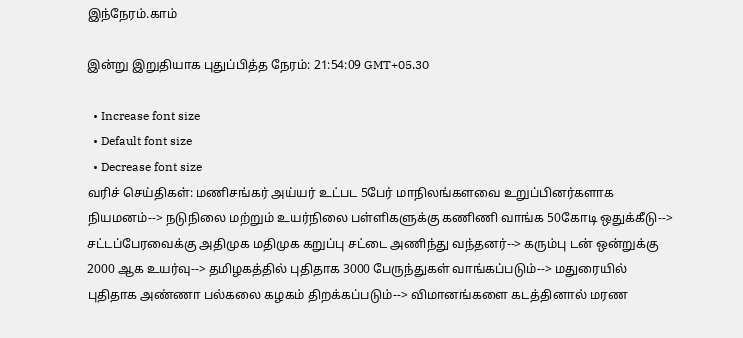இந்நேரம்.காம்

இன்று இறுதியாக புதுப்பித்த நேரம்: 21:54:09 GMT+05.30

  • Increase font size
  • Default font size
  • Decrease font size
வரிச் செய்திகள்: மணிசங்கர் அய்யர் உட்பட 5பேர் மாநிலங்களவை உறுப்பினர்களாக நியமனம்--> நடுநிலை மற்றும் உயர்நிலை பள்ளிகளுக்கு கணிணி வாங்க 50கோடி ஒதுக்கீடு--> சட்டப்பேரவைக்கு அதிமுக மதிமுக கறுப்பு சட்டை அணிந்து வந்தனர்--> கரும்பு டன் ஒன்றுக்கு 2000 ஆக உயர்வு--> தமிழகத்தில் புதிதாக 3000 பேருந்துகள் வாங்கப்படும்--> மதுரையில் புதிதாக அண்ணா பல்கலை கழகம் திறக்கப்படும்--> விமானங்களை கடத்தினால் மரண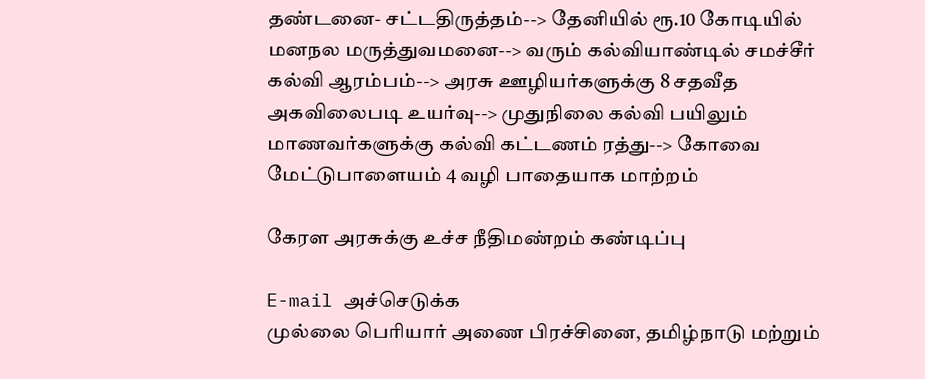தண்டனை- சட்டதிருத்தம்--> தேனியில் ரூ.10 கோடியில் மனநல மருத்துவமனை--> வரும் கல்வியாண்டில் சமச்சீர் கல்வி ஆரம்பம்--> அரசு ஊழியர்களுக்கு 8 சதவீத அகவிலைபடி உயர்வு--> முதுநிலை கல்வி பயிலும் மாணவர்களுக்கு கல்வி கட்டணம் ரத்து--> கோவை மேட்டுபாளையம் 4 வழி பாதையாக மாற்றம்

கேரள அரசுக்கு உச்ச நீதிமண்றம் கண்டிப்பு

E-mail அச்செடுக்க
முல்லை பெரியார் அணை பிரச்சினை, தமிழ்நாடு மற்றும்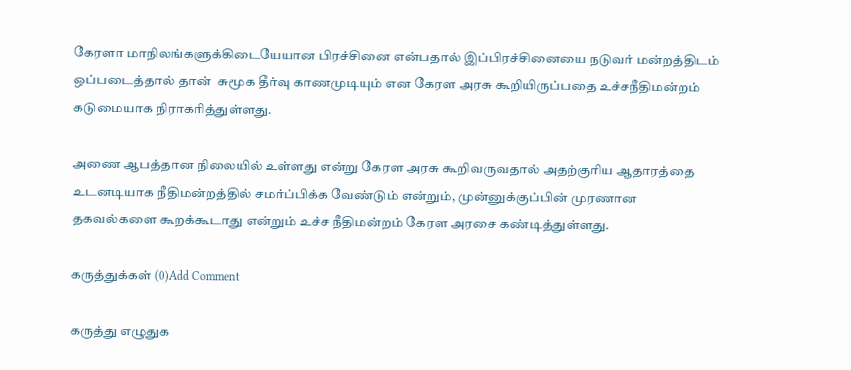கேரளா மாநிலங்களுக்கிடையேயான பிரச்சினை என்பதால் இப்பிரச்சினையை நடுவர் மன்றத்திடம் ஒப்படைத்தால் தான்  சுமூக தீர்வு காணமுடியும் என கேரள அரசு கூறியிருப்பதை உச்சநீதிமன்றம் கடுமையாக நிராகரித்துள்ளது.

அணை ஆபத்தான நிலையில் உள்ளது என்று கேரள அரசு கூறிவருவதால் அதற்குரிய ஆதாரத்தை உடனடியாக நீதிமன்றத்தில் சமர்ப்பிக்க வேண்டும் என்றும், முன்னுக்குப்பின் முரணான தகவல்களை கூறக்கூடாது என்றும் உச்ச நீதிமன்றம் கேரள அரசை கண்டித்துள்ளது.

கருத்துக்கள் (0)Add Comment

கருத்து எழுதுக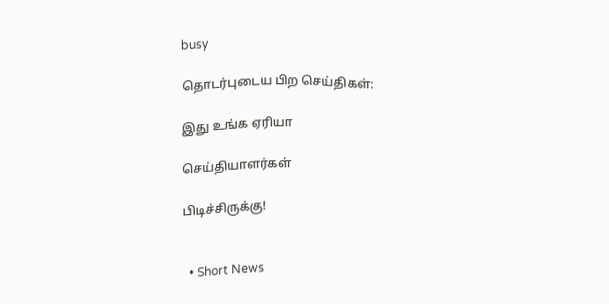busy

தொடர்புடைய பிற செய்திகள்:

இது உங்க ஏரியா

செய்தியாளர்கள்

பிடிச்சிருக்கு!


  • Short News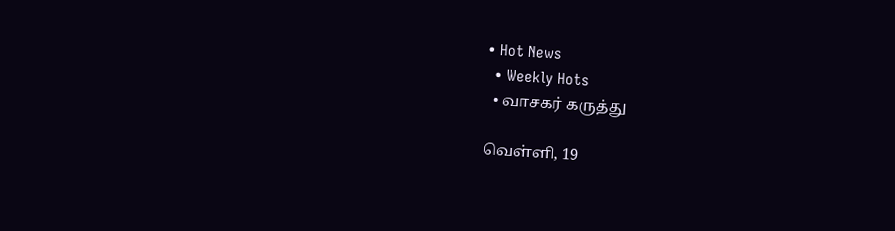• Hot News
  • Weekly Hots
  • வாசகர் கருத்து

வெள்ளி, 19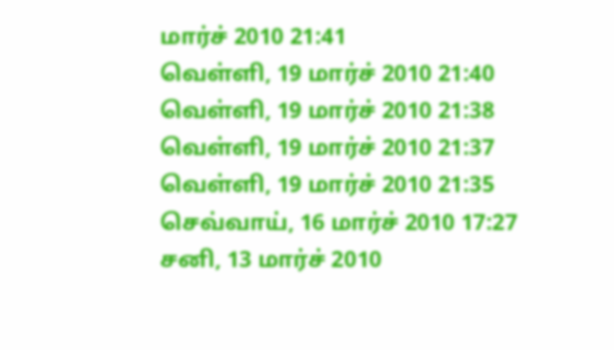மார்ச் 2010 21:41
வெள்ளி, 19 மார்ச் 2010 21:40
வெள்ளி, 19 மார்ச் 2010 21:38
வெள்ளி, 19 மார்ச் 2010 21:37
வெள்ளி, 19 மார்ச் 2010 21:35
செவ்வாய், 16 மார்ச் 2010 17:27
சனி, 13 மார்ச் 2010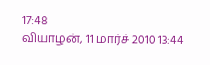17:48
வியாழன், 11 மார்ச் 2010 13:44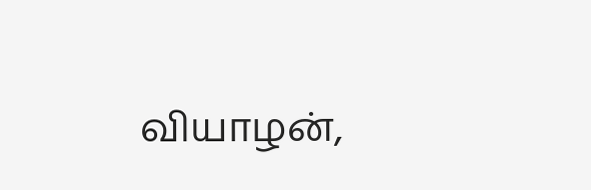வியாழன்,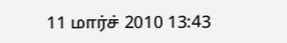11 மார்ச் 2010 13:43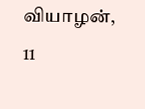வியாழன், 11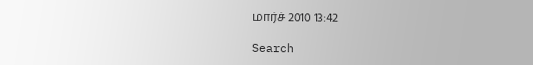மார்ச் 2010 13:42

Search